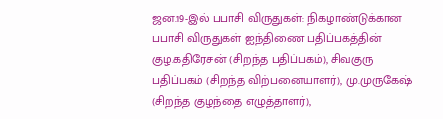ஜன.19-இல் பபாசி விருதுகள்: நிகழாண்டுக்கான பபாசி விருதுகள் ஐந்திணை பதிப்பகத்தின் குழ.கதிரேசன் (சிறந்த பதிப்பகம்), சிவகுரு பதிப்பகம் (சிறந்த விற்பனையாளர்), மு.முருகேஷ் (சிறந்த குழந்தை எழுத்தாளர்),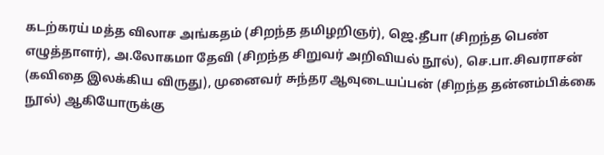கடற்கரய் மத்த விலாச அங்கதம் (சிறந்த தமிழறிஞர்), ஜெ.தீபா (சிறந்த பெண் எழுத்தாளர்), அ.லோகமா தேவி (சிறந்த சிறுவர் அறிவியல் நூல்), செ.பா.சிவராசன் (கவிதை இலக்கிய விருது), முனைவர் சுந்தர ஆவுடையப்பன் (சிறந்த தன்னம்பிக்கை நூல்) ஆகியோருக்கு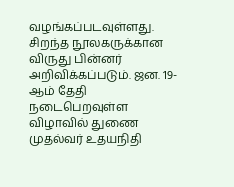வழங்கப்படவுள்ளது. சிறந்த நூலகருக்கான விருது பின்னர் அறிவிக்கப்படும். ஜன. 19-ஆம் தேதி நடைபெறவுள்ள விழாவில் துணை முதல்வர் உதயநிதி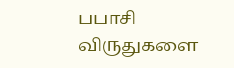பபாசி விருதுகளை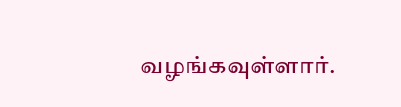வழங்கவுள்ளார்.